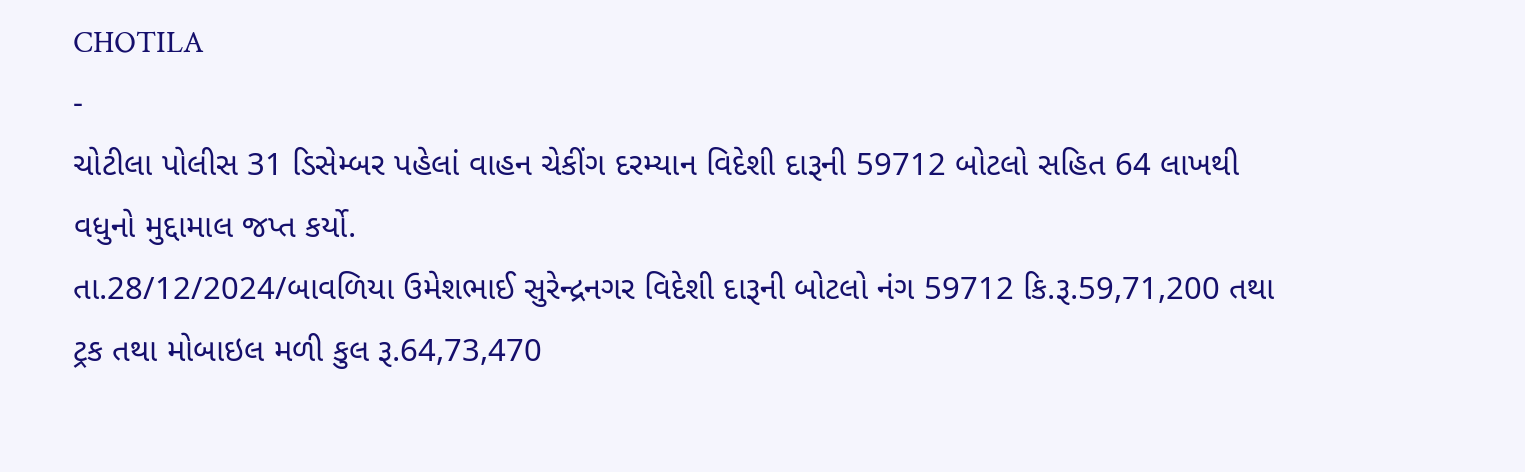CHOTILA
-
ચોટીલા પોલીસ 31 ડિસેમ્બર પહેલાં વાહન ચેકીંગ દરમ્યાન વિદેશી દારૂની 59712 બોટલો સહિત 64 લાખથી વધુનો મુદ્દામાલ જપ્ત કર્યો.
તા.28/12/2024/બાવળિયા ઉમેશભાઈ સુરેન્દ્રનગર વિદેશી દારૂની બોટલો નંગ 59712 કિ.રૂ.59,71,200 તથા ટ્રક તથા મોબાઇલ મળી કુલ રૂ.64,73,470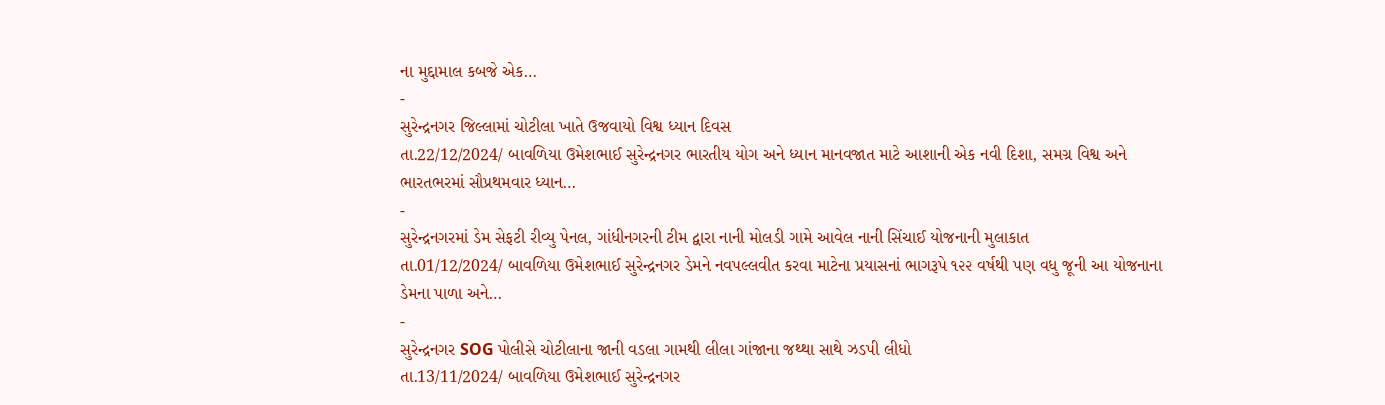ના મુદ્દામાલ કબજે એક…
-
સુરેન્દ્રનગર જિલ્લામાં ચોટીલા ખાતે ઉજવાયો વિશ્વ ધ્યાન દિવસ
તા.22/12/2024/ બાવળિયા ઉમેશભાઈ સુરેન્દ્રનગર ભારતીય યોગ અને ધ્યાન માનવજાત માટે આશાની એક નવી દિશા, સમગ્ર વિશ્વ અને ભારતભરમાં સૌપ્રથમવાર ધ્યાન…
-
સુરેન્દ્રનગરમાં ડેમ સેફટી રીવ્યુ પેનલ, ગાંધીનગરની ટીમ દ્વારા નાની મોલડી ગામે આવેલ નાની સિંચાઈ યોજનાની મુલાકાત
તા.01/12/2024/ બાવળિયા ઉમેશભાઈ સુરેન્દ્રનગર ડેમને નવપલ્લવીત કરવા માટેના પ્રયાસનાં ભાગરૂપે ૧૨૨ વર્ષથી પણ વધુ જૂની આ યોજનાના ડેમના પાળા અને…
-
સુરેન્દ્રનગર SOG પોલીસે ચોટીલાના જાની વડલા ગામથી લીલા ગાંજાના જથ્થા સાથે ઝડપી લીધો
તા.13/11/2024/ બાવળિયા ઉમેશભાઈ સુરેન્દ્રનગર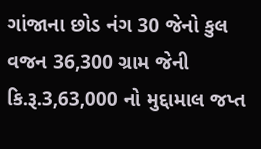ગાંજાના છોડ નંગ 30 જેનો કુલ વજન 36,300 ગ્રામ જેની કિ.રૂ.3,63,000 નો મુદ્દામાલ જપ્ત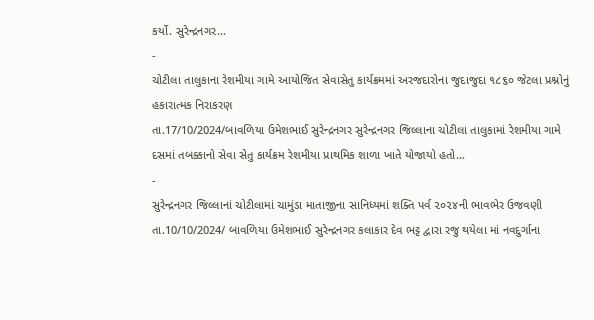કર્યો. સુરેન્દ્રનગર…
-
ચોટીલા તાલુકાના રેશમીયા ગામે આયોજિત સેવાસેતુ કાર્યક્રમમાં અરજદારોના જુદાજુદા ૧૮૬૦ જેટલા પ્રશ્નોનું હકારાત્મક નિરાકરણ
તા.17/10/2024/બાવળિયા ઉમેશભાઈ સુરેન્દ્રનગર સુરેન્દ્રનગર જિલ્લાના ચોટીલા તાલુકામાં રેશમીયા ગામે દસમાં તબક્કાનો સેવા સેતુ કાર્યક્રમ રેશમીયા પ્રાથમિક શાળા ખાતે યોજાયો હતો…
-
સુરેન્દ્રનગર જિલ્લાનાં ચોટીલામાં ચામુંડા માતાજીના સાનિધ્યમાં શક્તિ પર્વ ૨૦૨૪ની ભાવભેર ઉજવણી
તા.10/10/2024/ બાવળિયા ઉમેશભાઈ સુરેન્દ્રનગર કલાકાર દેવ ભટ્ટ દ્વારા રજુ થયેલા માં નવદુર્ગાના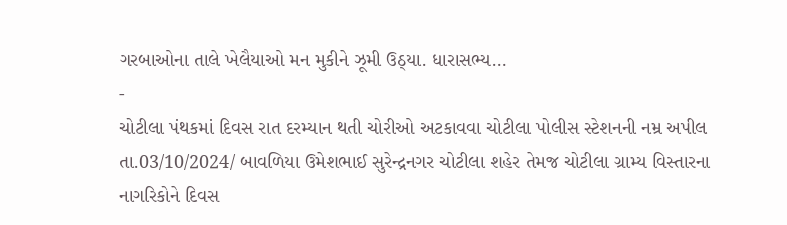ગરબાઓના તાલે ખેલૈયાઓ મન મુકીને ઝૂમી ઉઠ્યા. ધારાસભ્ય…
-
ચોટીલા પંથકમાં દિવસ રાત દરમ્યાન થતી ચોરીઓ અટકાવવા ચોટીલા પોલીસ સ્ટેશનની નમ્ર અપીલ
તા.03/10/2024/ બાવળિયા ઉમેશભાઈ સુરેન્દ્રનગર ચોટીલા શહેર તેમજ ચોટીલા ગ્રામ્ય વિસ્તારના નાગરિકોને દિવસ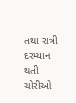તથા રાત્રી દરમ્યાન થતી ચોરીઓ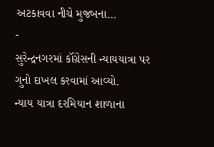અટકાવવા નીચે મુજબના…
-
સુરેન્દ્રનગરમાં કૉંગ્રેસની ન્યાયયાત્રા પર ગુનો દાખલ કરવામાં આવ્યો.
ન્યાય યાત્રા દરમિયાન શાળાના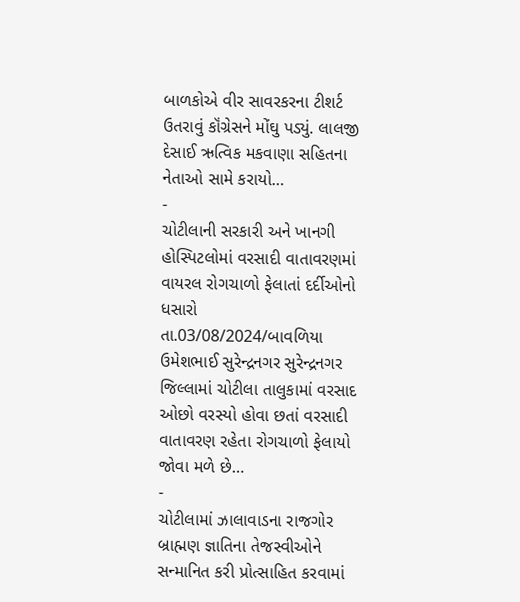બાળકોએ વીર સાવરકરના ટીશર્ટ ઉતરાવું કૉંગ્રેસને મોંઘુ પડ્યું. લાલજી દેસાઈ ઋત્વિક મકવાણા સહિતના નેતાઓ સામે કરાયો…
-
ચોટીલાની સરકારી અને ખાનગી હોસ્પિટલોમાં વરસાદી વાતાવરણમાં વાયરલ રોગચાળો ફેલાતાં દર્દીઓનો ધસારો
તા.03/08/2024/બાવળિયા ઉમેશભાઈ સુરેન્દ્રનગર સુરેન્દ્રનગર જિલ્લામાં ચોટીલા તાલુકામાં વરસાદ ઓછો વરસ્યો હોવા છતાં વરસાદી વાતાવરણ રહેતા રોગચાળો ફેલાયો જોવા મળે છે…
-
ચોટીલામાં ઝાલાવાડના રાજગોર બ્રાહ્મણ જ્ઞાતિના તેજસ્વીઓને સન્માનિત કરી પ્રોત્સાહિત કરવામાં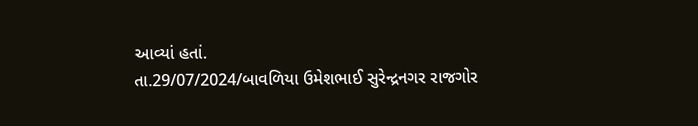આવ્યાં હતાં.
તા.29/07/2024/બાવળિયા ઉમેશભાઈ સુરેન્દ્રનગર રાજગોર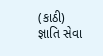(કાઠી) જ્ઞાતિ સેવા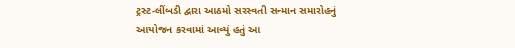ટ્રસ્ટ-લીંબડી દ્વારા આઠમો સરસ્વતી સન્માન સમારોહનું આયોજન કરવામાં આવ્યું હતું આ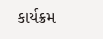કાર્યક્રમ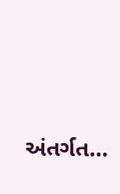અંતર્ગત…